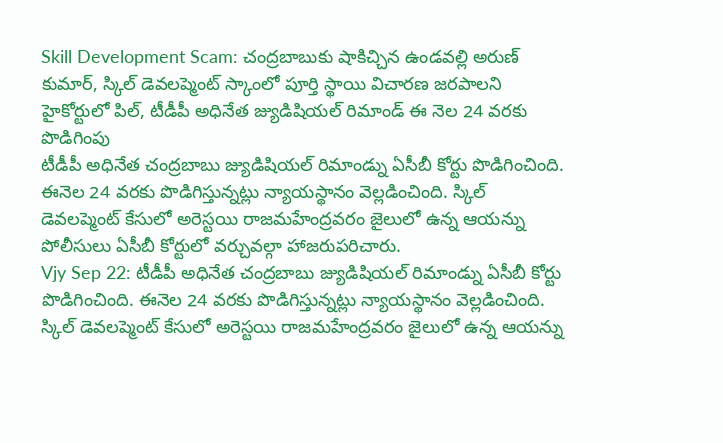Skill Development Scam: చంద్రబాబుకు షాకిచ్చిన ఉండవల్లి అరుణ్ కుమార్, స్కిల్ డెవలప్మెంట్ స్కాంలో పూర్తి స్థాయి విచారణ జరపాలని హైకోర్టులో పిల్, టీడీపీ అధినేత జ్యుడిషియల్ రిమాండ్ ఈ నెల 24 వరకు పొడిగింపు
టీడీపీ అధినేత చంద్రబాబు జ్యుడిషియల్ రిమాండ్ను ఏసీబీ కోర్టు పొడిగించింది. ఈనెల 24 వరకు పొడిగిస్తున్నట్లు న్యాయస్థానం వెల్లడించింది. స్కిల్ డెవలప్మెంట్ కేసులో అరెస్టయి రాజమహేంద్రవరం జైలులో ఉన్న ఆయన్ను పోలీసులు ఏసీబీ కోర్టులో వర్చువల్గా హాజరుపరిచారు.
Vjy Sep 22: టీడీపీ అధినేత చంద్రబాబు జ్యుడిషియల్ రిమాండ్ను ఏసీబీ కోర్టు పొడిగించింది. ఈనెల 24 వరకు పొడిగిస్తున్నట్లు న్యాయస్థానం వెల్లడించింది. స్కిల్ డెవలప్మెంట్ కేసులో అరెస్టయి రాజమహేంద్రవరం జైలులో ఉన్న ఆయన్ను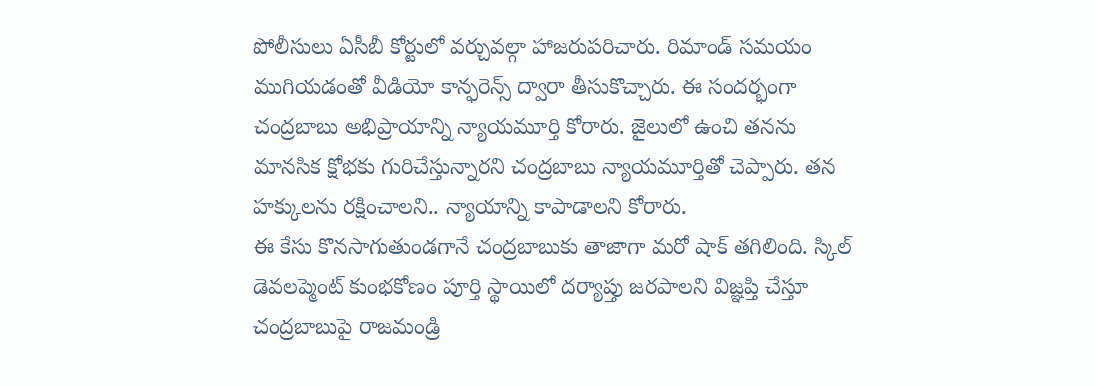పోలీసులు ఏసీబీ కోర్టులో వర్చువల్గా హాజరుపరిచారు. రిమాండ్ సమయం ముగియడంతో వీడియో కాన్ఫరెన్స్ ద్వారా తీసుకొచ్చారు. ఈ సందర్భంగా చంద్రబాబు అభిప్రాయాన్ని న్యాయమూర్తి కోరారు. జైలులో ఉంచి తనను మానసిక క్షోభకు గురిచేస్తున్నారని చంద్రబాబు న్యాయమూర్తితో చెప్పారు. తన హక్కులను రక్షించాలని.. న్యాయాన్ని కాపాడాలని కోరారు.
ఈ కేసు కొనసాగుతుండగానే చంద్రబాబుకు తాజాగా మరో షాక్ తగిలింది. స్కిల్ డెవలప్మెంట్ కుంభకోణం పూర్తి స్థాయిలో దర్యాప్తు జరపాలని విజ్ఞప్తి చేస్తూ చంద్రబాబుపై రాజమండ్రి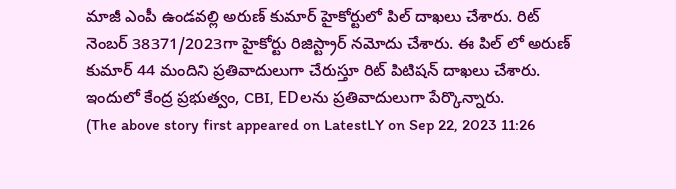మాజీ ఎంపీ ఉండవల్లి అరుణ్ కుమార్ హైకోర్టులో పిల్ దాఖలు చేశారు. రిట్ నెంబర్ 38371/2023గా హైకోర్టు రిజిస్ట్రార్ నమోదు చేశారు. ఈ పిల్ లో అరుణ్ కుమార్ 44 మందిని ప్రతివాదులుగా చేరుస్తూ రిట్ పిటిషన్ దాఖలు చేశారు. ఇందులో కేంద్ర ప్రభుత్వం, CBI, EDలను ప్రతివాదులుగా పేర్కొన్నారు.
(The above story first appeared on LatestLY on Sep 22, 2023 11:26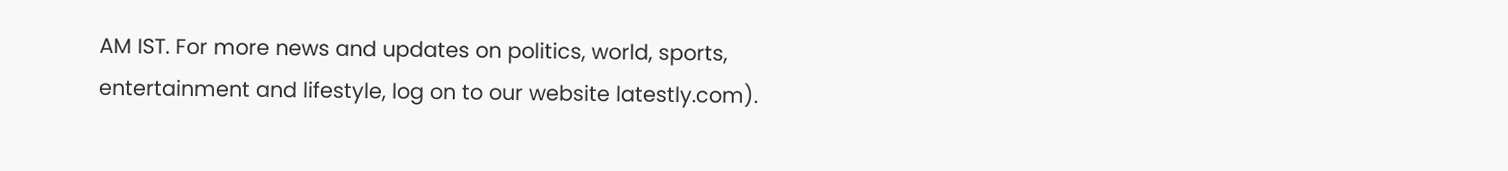AM IST. For more news and updates on politics, world, sports, entertainment and lifestyle, log on to our website latestly.com).